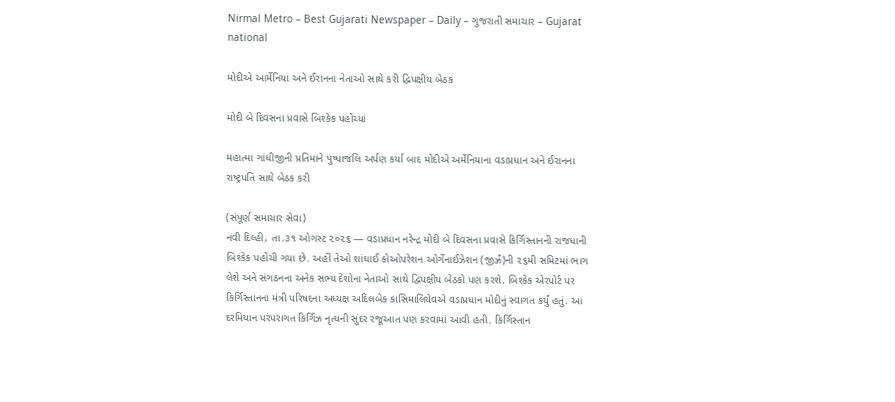Nirmal Metro – Best Gujarati Newspaper – Daily – ગુજરાતી સમાચાર – Gujarat
national

મોદીએ આર્મેનિયા અને ઈરાનના નેતાઓ સાથે કરી દ્વિપક્ષીય બેઠક

મોદી બે દિવસના પ્રવાસે બિશ્કેક પહોંચ્યાં

મહાત્મા ગાંધીજીની પ્રતિમાને પુષ્પાજલિ અર્પણ કર્યા બાદ મોદીએ અર્મેનિયાના વડાપ્રધાન અને ઈરાનના રાષ્ટ્રપતિ સાથે બેઠક કરી

(સંપૂર્ણ સમાચાર સેવા)
નવી દિલ્હી, તા.૩૧ ઓગસ્ટ ૨૦૨૬ — વડાપ્રધાન નરેન્દ્ર મોદી બે દિવસના પ્રવાસે કિર્ગિસ્તાનની રાજધાની બિશ્કેક પહોંચી ગયા છે. અહીં તેઓ શાંઘાઈ કોઓપરેશન ઓર્ગેનાઈઝેશન (જીર્ઝ્રં)ની ૨૬મી સમિટમાં ભાગ લેશે અને સંગઠનના અનેક સભ્ય દેશોના નેતાઓ સાથે દ્વિપક્ષીય બેઠકો પણ કરશે. બિશ્કેક એરપોર્ટ પર કિર્ગિસ્તાનના મંત્રી પરિષદના અધ્યક્ષ અદિલબેક કાસિમાલિયેવએ વડાપ્રધાન મોદીનું સ્વાગત કર્યું હતું. આ દરમિયાન પરંપરાગત કિર્ગિઝ નૃત્યની સુંદર રજૂઆત પણ કરવામાં આવી હતી. કિર્ગિસ્તાન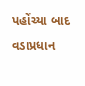પહોંચ્યા બાદ વડાપ્રધાન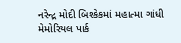નરેન્દ્ર મોદી બિશ્કેકમાં મહાત્મા ગાંધી મેમોરિયલ પાર્ક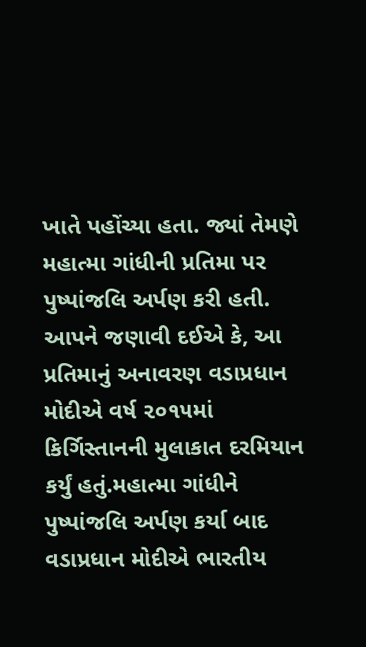ખાતે પહોંચ્યા હતા. જ્યાં તેમણે મહાત્મા ગાંધીની પ્રતિમા પર પુષ્પાંજલિ અર્પણ કરી હતી. આપને જણાવી દઈએ કે, આ પ્રતિમાનું અનાવરણ વડાપ્રધાન મોદીએ વર્ષ ૨૦૧૫માં કિર્ગિસ્તાનની મુલાકાત દરમિયાન કર્યું હતું.મહાત્મા ગાંધીને પુષ્પાંજલિ અર્પણ કર્યા બાદ વડાપ્રધાન મોદીએ ભારતીય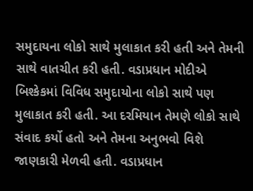સમુદાયના લોકો સાથે મુલાકાત કરી હતી અને તેમની સાથે વાતચીત કરી હતી. વડાપ્રધાન મોદીએ બિશ્કેકમાં વિવિધ સમુદાયોના લોકો સાથે પણ મુલાકાત કરી હતી. આ દરમિયાન તેમણે લોકો સાથે સંવાદ કર્યો હતો અને તેમના અનુભવો વિશે જાણકારી મેળવી હતી. વડાપ્રધાન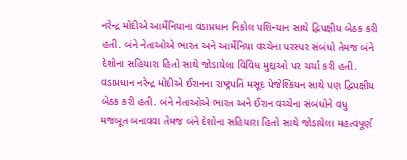નરેન્દ્ર મોદીએ આર્મેનિયાના વડાપ્રધાન નિકોલ પશિન્યાન સાથે દ્વિપક્ષીય બેઠક કરી હતી. બંને નેતાઓએ ભારત અને આર્મેનિયા વચ્ચેના પરસ્પર સંબંધો તેમજ બંને દેશોના સહિયારા હિતો સાથે જોડાયેલા વિવિધ મુદ્દાઓ પર ચર્ચા કરી હતી. વડાપ્રધાન નરેન્દ્ર મોદીએ ઈરાનના રાષ્ટ્રપતિ મસૂદ પેજેશ્કિયન સાથે પણ દ્વિપક્ષીય બેઠક કરી હતી. બંને નેતાઓએ ભારત અને ઈરાન વચ્ચેના સંબંધોને વધુ મજબૂત બનાવવા તેમજ બંને દેશોના સહિયારા હિતો સાથે જોડાયેલા મહત્વપૂર્ણ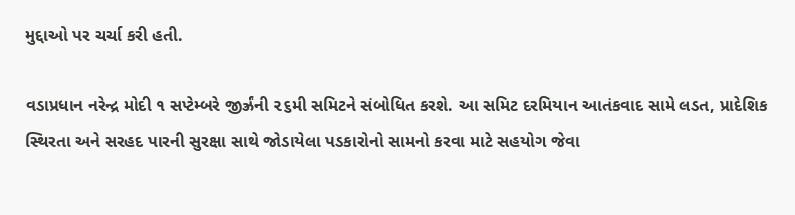મુદ્દાઓ પર ચર્ચા કરી હતી.

વડાપ્રધાન નરેન્દ્ર મોદી ૧ સપ્ટેમ્બરે જીર્ઝ્રંની ૨૬મી સમિટને સંબોધિત કરશે. આ સમિટ દરમિયાન આતંકવાદ સામે લડત, પ્રાદેશિક સ્થિરતા અને સરહદ પારની સુરક્ષા સાથે જોડાયેલા પડકારોનો સામનો કરવા માટે સહયોગ જેવા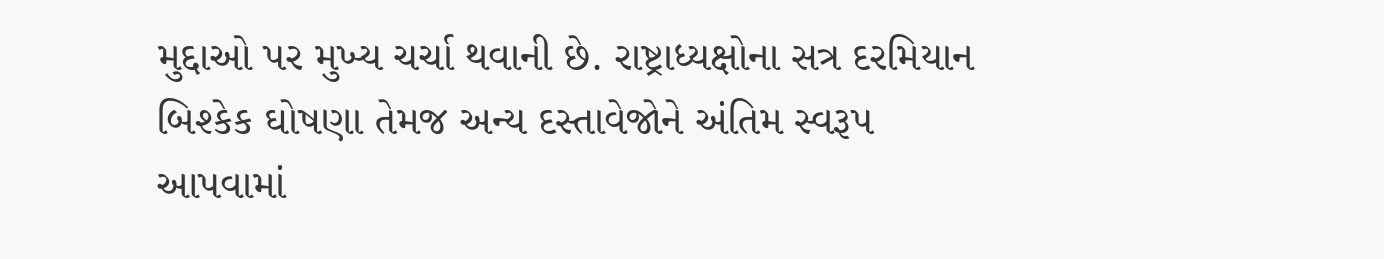મુદ્દાઓ પર મુખ્ય ચર્ચા થવાની છે. રાષ્ટ્રાધ્યક્ષોના સત્ર દરમિયાન બિશ્કેક ઘોષણા તેમજ અન્ય દસ્તાવેજોને અંતિમ સ્વરૂપ આપવામાં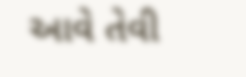આવે તેવી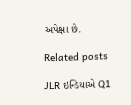અપેક્ષા છે.

Related posts

JLR ઇન્ડિયાએ Q1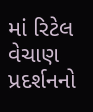માં રિટેલ વેચાણ પ્રદર્શનનો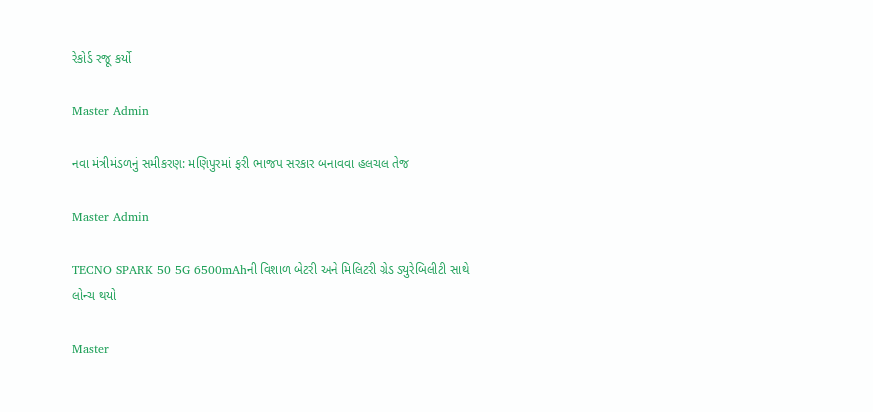રેકોર્ડ રજૂ કર્યો

Master Admin

નવા મંત્રીમંડળનું સમીકરણ: મણિપુરમાં ફરી ભાજપ સરકાર બનાવવા હલચલ તેજ

Master Admin

TECNO SPARK 50 5G 6500mAhની વિશાળ બેટરી અને મિલિટરી ગ્રેડ ડ્યુરેબિલીટી સાથે લોન્ચ થયો

Master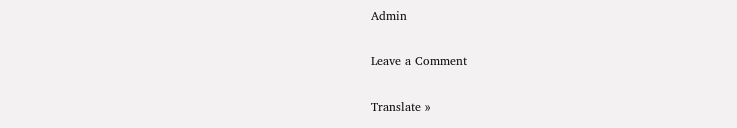Admin

Leave a Comment

Translate »